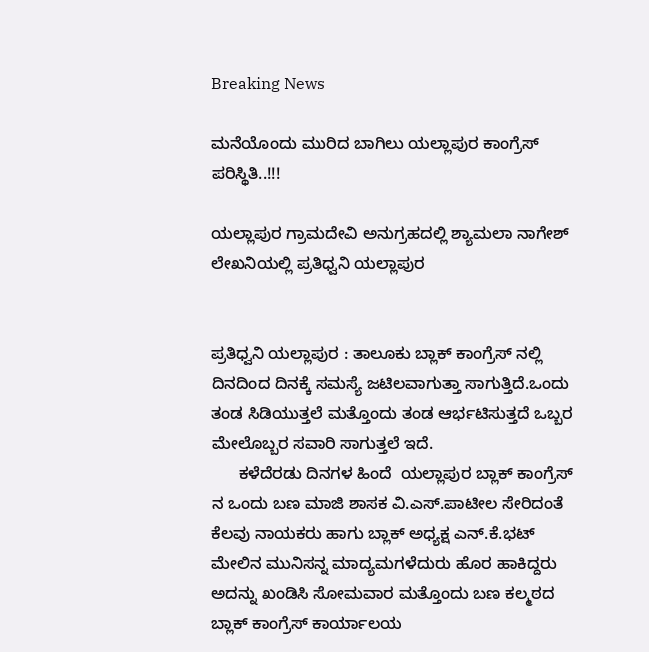Breaking News

ಮನೆಯೊಂದು ಮುರಿದ ಬಾಗಿಲು ಯಲ್ಲಾಪುರ ಕಾಂಗ್ರೆಸ್ ಪರಿಸ್ಥಿತಿ..!!!

ಯಲ್ಲಾಪುರ ಗ್ರಾಮದೇವಿ ಅನುಗ್ರಹದಲ್ಲಿ ಶ್ಯಾಮಲಾ ನಾಗೇಶ್ ಲೇಖನಿಯಲ್ಲಿ ಪ್ರತಿಧ್ವನಿ ಯಲ್ಲಾಪುರ


ಪ್ರತಿಧ್ವನಿ ಯಲ್ಲಾಪುರ : ತಾಲೂಕು ಬ್ಲಾಕ್ ಕಾಂಗ್ರೆಸ್ ನಲ್ಲಿ ದಿನದಿಂದ ದಿನಕ್ಕೆ ಸಮಸ್ಯೆ ಜಟಿಲವಾಗುತ್ತಾ ಸಾಗುತ್ತಿದೆ.ಒಂದು ತಂಡ ಸಿಡಿಯುತ್ತಲೆ ಮತ್ತೊಂದು ತಂಡ ಆರ್ಭಟಿಸುತ್ತದೆ ಒಬ್ಬರ ಮೇಲೊಬ್ಬರ ಸವಾರಿ ಸಾಗುತ್ತಲೆ ಇದೆ.
      ಕಳೆದೆರಡು ದಿನಗಳ ಹಿಂದೆ  ಯಲ್ಲಾಪುರ ಬ್ಲಾಕ್ ಕಾಂಗ್ರೆಸ್ ನ ಒಂದು ಬಣ ಮಾಜಿ ಶಾಸಕ ವಿ.ಎಸ್.ಪಾಟೀಲ ಸೇರಿದಂತೆ ಕೆಲವು ನಾಯಕರು ಹಾಗು ಬ್ಲಾಕ್ ಅಧ್ಯಕ್ಷ ಎನ್.ಕೆ.ಭಟ್ ಮೇಲಿನ ಮುನಿಸನ್ನ ಮಾದ್ಯಮಗಳೆದುರು ಹೊರ ಹಾಕಿದ್ದರು ಅದನ್ನು ಖಂಡಿಸಿ ಸೋಮವಾರ ಮತ್ತೊಂದು ಬಣ ಕಲ್ಮಠದ ಬ್ಲಾಕ್ ಕಾಂಗ್ರೆಸ್ ಕಾರ್ಯಾಲಯ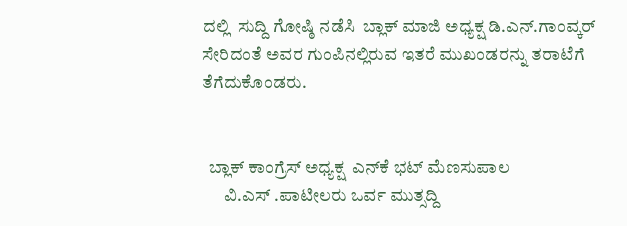ದಲ್ಲಿ  ಸುದ್ದಿ ಗೋಷ್ಠಿ ನಡೆಸಿ  ಬ್ಲಾಕ್ ಮಾಜಿ ಅಧ್ಯಕ್ಷ ಡಿ.ಎನ್.ಗಾಂವ್ಕರ್ ಸೇರಿದಂತೆ ಅವರ ಗುಂಪಿನಲ್ಲಿರುವ ಇತರೆ ಮುಖಂಡರನ್ನು ತರಾಟೆಗೆ ತೆಗೆದುಕೊಂಡರು.


  ಬ್ಲಾಕ್ ಕಾಂಗ್ರೆಸ್ ಅಧ್ಯಕ್ಷ  ಎನ್‌ಕೆ ಭಟ್ ಮೆಣಸುಪಾಲ
      ವಿ.ಎಸ್ .ಪಾಟೀಲರು ಒರ್ವ ಮುತ್ಸದ್ದಿ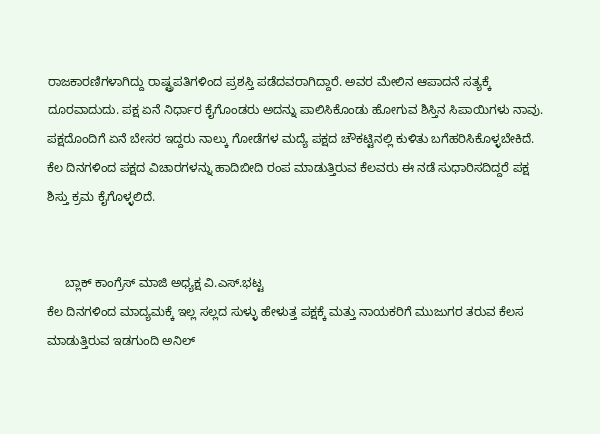ರಾಜಕಾರಣಿಗಳಾಗಿದ್ದು ರಾಷ್ಟ್ರಪತಿಗಳಿಂದ ಪ್ರಶಸ್ತಿ ಪಡೆದವರಾಗಿದ್ದಾರೆ. ಅವರ ಮೇಲಿನ ಆಪಾದನೆ ಸತ್ಯಕ್ಕೆ ದೂರವಾದುದು. ಪಕ್ಷ ಏನೆ ನಿರ್ಧಾರ ಕೈಗೊಂಡರು ಅದನ್ನು ಪಾಲಿಸಿಕೊಂಡು ಹೋಗುವ ಶಿಸ್ತಿನ ಸಿಪಾಯಿಗಳು ನಾವು. ಪಕ್ಷದೊಂದಿಗೆ ಏನೆ ಬೇಸರ ಇದ್ದರು ನಾಲ್ಕು ಗೋಡೆಗಳ ಮದ್ಯೆ ಪಕ್ಷದ ಚೌಕಟ್ಟಿನಲ್ಲಿ ಕುಳಿತು ಬಗೆಹರಿಸಿಕೊಳ್ಳಬೇಕಿದೆ. ಕೆಲ ದಿನಗಳಿಂದ ಪಕ್ಷದ ವಿಚಾರಗಳನ್ನು ಹಾದಿಬೀದಿ ರಂಪ ಮಾಡುತ್ತಿರುವ ಕೆಲವರು ಈ ನಡೆ ಸುಧಾರಿಸದಿದ್ದರೆ ಪಕ್ಷ ಶಿಸ್ತು ಕ್ರಮ ಕೈಗೊಳ್ಳಲಿದೆ.


     ಬ್ಲಾಕ್ ಕಾಂಗ್ರೆಸ್ ಮಾಜಿ ಅಧ್ಯಕ್ಷ ವಿ.ಎಸ್.ಭಟ್ಟ
ಕೆಲ ದಿನಗಳಿಂದ ಮಾದ್ಯಮಕ್ಕೆ ಇಲ್ಲ ಸಲ್ಲದ ಸುಳ್ಳು ಹೇಳುತ್ತ ಪಕ್ಷಕ್ಕೆ ಮತ್ತು ನಾಯಕರಿಗೆ ಮುಜುಗರ ತರುವ ಕೆಲಸ ಮಾಡುತ್ತಿರುವ ಇಡಗುಂದಿ ಅನಿಲ್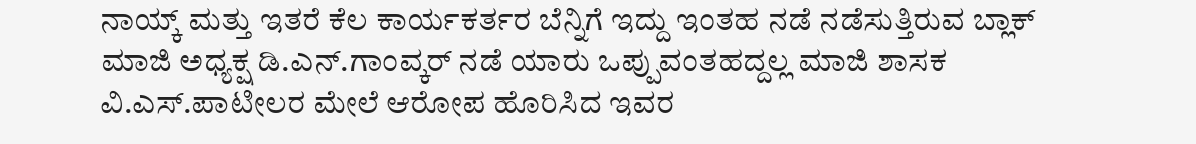ನಾಯ್ಕ್ ಮತ್ತು ಇತರೆ ಕೆಲ ಕಾರ್ಯಕರ್ತರ ಬೆನ್ನಿಗೆ ಇದ್ದು ಇಂತಹ ನಡೆ ನಡೆಸುತ್ತಿರುವ ಬ್ಲಾಕ್ ಮಾಜಿ ಅಧ್ಯಕ್ಷ ಡಿ.ಎನ್.ಗಾಂವ್ಕರ್ ನಡೆ ಯಾರು ಒಪ್ಪುವಂತಹದ್ದಲ್ಲ ಮಾಜಿ ಶಾಸಕ ವಿ.ಎಸ್.ಪಾಟೀಲರ ಮೇಲೆ ಆರೋಪ ಹೊರಿಸಿದ ಇವರ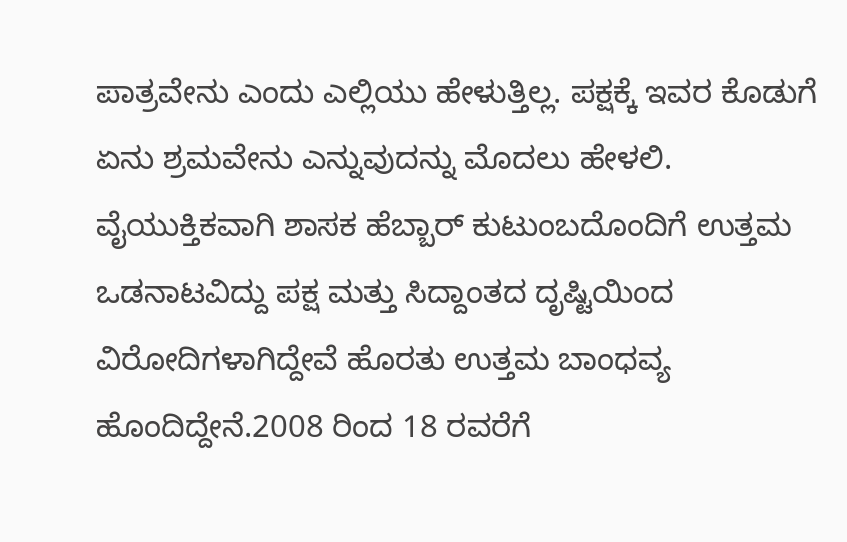ಪಾತ್ರವೇನು ಎಂದು ಎಲ್ಲಿಯು ಹೇಳುತ್ತಿಲ್ಲ. ಪಕ್ಷಕ್ಕೆ ಇವರ ಕೊಡುಗೆ ಏನು ಶ್ರಮವೇನು ಎನ್ನುವುದನ್ನು ಮೊದಲು ಹೇಳಲಿ. ವೈಯುಕ್ತಿಕವಾಗಿ ಶಾಸಕ ಹೆಬ್ಬಾರ್ ಕುಟುಂಬದೊಂದಿಗೆ ಉತ್ತಮ ಒಡನಾಟವಿದ್ದು ಪಕ್ಷ ಮತ್ತು ಸಿದ್ದಾಂತದ ದೃಷ್ಟಿಯಿಂದ ವಿರೋದಿಗಳಾಗಿದ್ದೇವೆ ಹೊರತು ಉತ್ತಮ ಬಾಂಧವ್ಯ ಹೊಂದಿದ್ದೇನೆ.2008 ರಿಂದ 18 ರವರೆಗೆ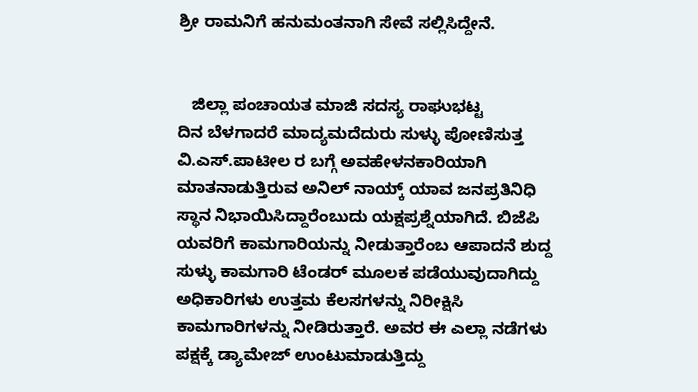ಶ್ರೀ ರಾಮನಿಗೆ ಹನುಮಂತನಾಗಿ ಸೇವೆ ಸಲ್ಲಿಸಿದ್ದೇನೆ.


   ಜಿಲ್ಲಾ ಪಂಚಾಯತ ಮಾಜಿ ಸದಸ್ಯ ರಾಘುಭಟ್ಟ
ದಿನ ಬೆಳಗಾದರೆ ಮಾದ್ಯಮದೆದುರು ಸುಳ್ಳು ಪೋಣಿಸುತ್ತ ವಿ.ಎಸ್.ಪಾಟೀಲ ರ ಬಗ್ಗೆ ಅವಹೇಳನಕಾರಿಯಾಗಿ ಮಾತನಾಡುತ್ತಿರುವ ಅನಿಲ್ ನಾಯ್ಕ್ ಯಾವ ಜನಪ್ರತಿನಿಧಿ ಸ್ಥಾನ ನಿಭಾಯಿಸಿದ್ದಾರೆಂಬುದು ಯಕ್ಷಪ್ರಶ್ನೆಯಾಗಿದೆ. ಬಿಜೆಪಿ ಯವರಿಗೆ ಕಾಮಗಾರಿಯನ್ನು ನೀಡುತ್ತಾರೆಂಬ ಆಪಾದನೆ ಶುದ್ದ ಸುಳ್ಳು ಕಾಮಗಾರಿ ಟೆಂಡರ್ ಮೂಲಕ ಪಡೆಯುವುದಾಗಿದ್ದು ಅಧಿಕಾರಿಗಳು ಉತ್ತಮ ಕೆಲಸಗಳನ್ನು ನಿರೀಕ್ಷಿಸಿ ಕಾಮಗಾರಿಗಳನ್ನು ನೀಡಿರುತ್ತಾರೆ. ಅವರ ಈ ಎಲ್ಲಾ ನಡೆಗಳು ಪಕ್ಷಕ್ಕೆ ಡ್ಯಾಮೇಜ್ ಉಂಟುಮಾಡುತ್ತಿದ್ದು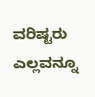ವರಿಷ್ಟರು ಎಲ್ಲವನ್ನೂ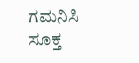ಗಮನಿಸಿ ಸೂಕ್ತ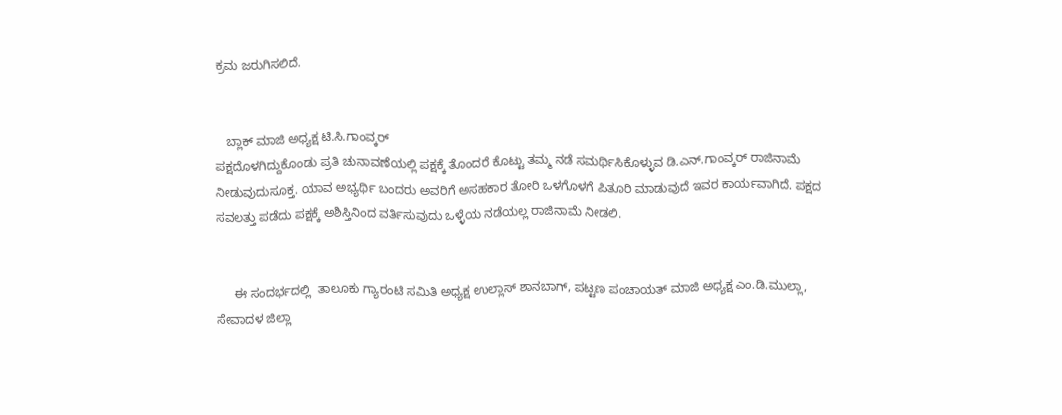ಕ್ರಮ ಜರುಗಿಸಲಿದೆ.


   ಬ್ಲಾಕ್ ಮಾಜಿ ಅಧ್ಯಕ್ಷ ಟಿ.ಸಿ.ಗಾಂವ್ಕರ್
ಪಕ್ಷದೊಳಗಿದ್ದುಕೊಂಡು ಪ್ರತಿ ಚುನಾವಣೆಯಲ್ಲಿ ಪಕ್ಷಕ್ಕೆ ತೊಂದರೆ ಕೊಟ್ಟು ತಮ್ಮ ನಡೆ ಸಮರ್ಥಿಸಿಕೊಳ್ಳುವ ಡಿ.ಎನ್.ಗಾಂವ್ಕರ್ ರಾಜಿನಾಮೆ ನೀಡುವುದು‌ಸೂಕ್ತ. ಯಾವ ಅಭ್ಯರ್ಥಿ ಬಂದರು ಅವರಿಗೆ ಅಸಹಕಾರ ತೋರಿ ಒಳಗೊಳಗೆ ಪಿತೂರಿ ಮಾಡುವುದೆ ಇವರ ಕಾರ್ಯವಾಗಿದೆ. ಪಕ್ಷದ ಸವಲತ್ತು ಪಡೆದು ಪಕ್ಷಕ್ಕೆ ಅಶಿಸ್ತಿನಿಂದ ವರ್ತಿಸುವುದು ಒಳ್ಳೆಯ ನಡೆಯಲ್ಲ ರಾಜಿನಾಮೆ ನೀಡಲಿ.


     ಈ ಸಂದರ್ಭದಲ್ಲಿ  ತಾಲೂಕು ಗ್ಯಾರಂಟಿ ಸಮಿತಿ ಅಧ್ಯಕ್ಷ ಉಲ್ಲಾಸ್ ಶಾನಬಾಗ್, ಪಟ್ಟಣ ಪಂಚಾಯತ್ ಮಾಜಿ ಅಧ್ಯಕ್ಷ ಎಂ.ಡಿ.ಮುಲ್ಲಾ, ಸೇವಾದಳ ಜಿಲ್ಲಾ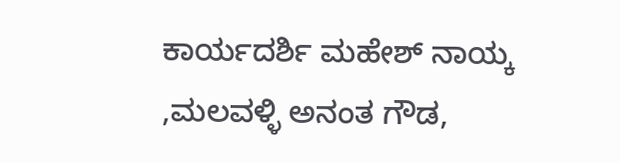ಕಾರ್ಯದರ್ಶಿ ಮಹೇಶ್ ನಾಯ್ಕ ,ಮಲವಳ್ಳಿ ಅನಂತ ಗೌಡ,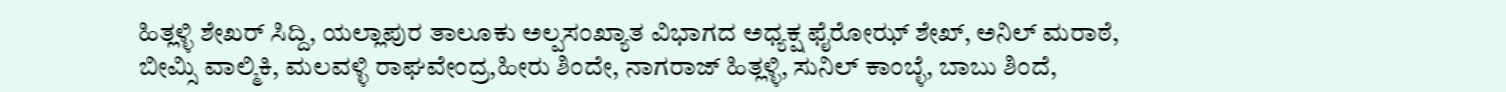ಹಿತ್ಲಳ್ಳಿ ಶೇಖರ್ ಸಿದ್ದಿ, ಯಲ್ಲಾಪುರ ತಾಲೂಕು ಅಲ್ಪಸಂಖ್ಯಾತ ವಿಭಾಗದ ಅಧ್ಯಕ್ಷ ಫೈರೋಝ್ ಶೇಖ್, ಅನಿಲ್ ಮರಾಠೆ, ಬೀಮ್ಸಿ ವಾಲ್ಮಿಕಿ, ಮಲವಳ್ಳಿ ರಾಘವೇಂದ್ರ,ಹೀರು ಶಿಂದೇ, ನಾಗರಾಜ್ ಹಿತ್ಲಳ್ಳಿ, ಸುನಿಲ್ ಕಾಂಬ್ಳೆ, ಬಾಬು ಶಿಂದೆ,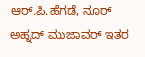ಆರ್.ಪಿ.ಹೆಗಡೆ, ನೂರ್ ಅಹ್ನದ್ ಮುಜಾವರ್ ಇತರ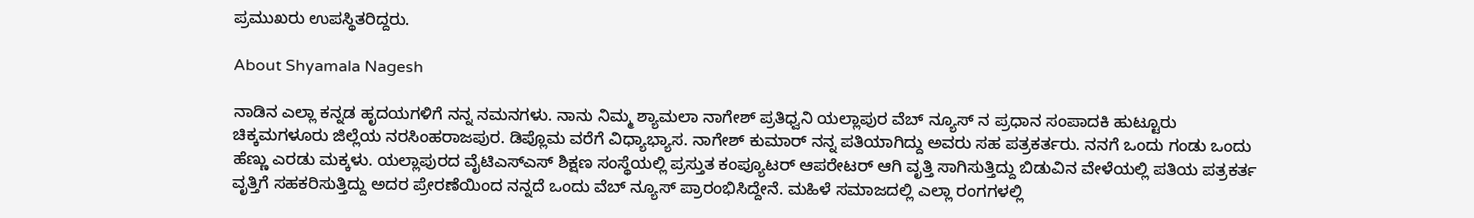ಪ್ರಮುಖರು ಉಪಸ್ಥಿತರಿದ್ದರು.

About Shyamala Nagesh

ನಾಡಿನ ಎಲ್ಲಾ ಕನ್ನಡ ಹೃದಯಗಳಿಗೆ ನನ್ನ ನಮನಗಳು. ನಾನು ನಿಮ್ಮ ಶ್ಯಾಮಲಾ ನಾಗೇಶ್ ಪ್ರತಿಧ್ವನಿ ಯಲ್ಲಾಪುರ ವೆಬ್ ನ್ಯೂಸ್ ನ ಪ್ರಧಾನ ಸಂಪಾದಕಿ ಹುಟ್ಟೂರು ಚಿಕ್ಕಮಗಳೂರು ಜಿಲ್ಲೆಯ ನರಸಿಂಹರಾಜಪುರ. ಡಿಪ್ಲೊಮ ವರೆಗೆ ವಿಧ್ಯಾಭ್ಯಾಸ. ನಾಗೇಶ್ ಕುಮಾರ್ ನನ್ನ ಪತಿಯಾಗಿದ್ದು ಅವರು ಸಹ ಪತ್ರಕರ್ತರು. ನನಗೆ ಒಂದು ಗಂಡು ಒಂದು ಹೆಣ್ಣು ಎರಡು ಮಕ್ಕಳು. ಯಲ್ಲಾಪುರದ ವೈಟಿಎಸ್ಎಸ್ ಶಿಕ್ಷಣ ಸಂಸ್ಥೆಯಲ್ಲಿ ಪ್ರಸ್ತುತ ಕಂಪ್ಯೂಟರ್ ಆಪರೇಟರ್ ಆಗಿ ವೃತ್ತಿ ಸಾಗಿಸುತ್ತಿದ್ದು ಬಿಡುವಿನ ವೇಳೆಯಲ್ಲಿ ಪತಿಯ ಪತ್ರಕರ್ತ ವೃತ್ತಿಗೆ ಸಹಕರಿಸುತ್ತಿದ್ದು ಅದರ ಪ್ರೇರಣೆಯಿಂದ ನನ್ನದೆ ಒಂದು ವೆಬ್ ನ್ಯೂಸ್ ಪ್ರಾರಂಭಿಸಿದ್ದೇನೆ. ಮಹಿಳೆ ಸಮಾಜದಲ್ಲಿ ಎಲ್ಲಾ ರಂಗಗಳಲ್ಲಿ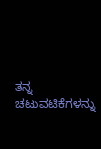ತನ್ನ ಚಟುವಟಿಕೆಗಳನ್ನು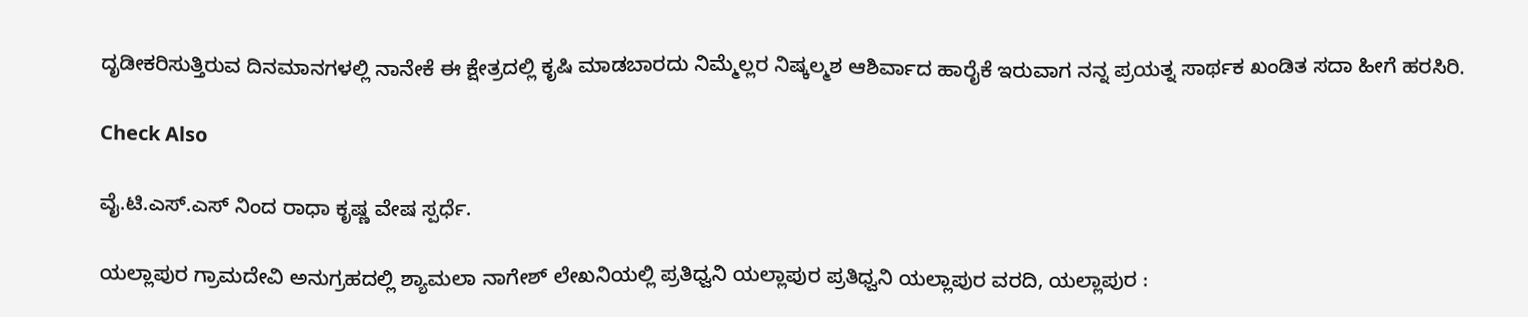ದೃಡೀಕರಿಸುತ್ತಿರುವ ದಿನಮಾನಗಳಲ್ಲಿ ನಾನೇಕೆ ಈ ಕ್ಷೇತ್ರದಲ್ಲಿ ಕೃಷಿ ಮಾಡಬಾರದು ನಿಮ್ಮೆಲ್ಲರ ನಿಷ್ಕಲ್ಮಶ ಆಶಿರ್ವಾದ ಹಾರೈಕೆ ಇರುವಾಗ ನನ್ನ ಪ್ರಯತ್ನ ಸಾರ್ಥಕ ಖಂಡಿತ ಸದಾ ಹೀಗೆ ಹರಸಿರಿ.

Check Also

ವೈ.ಟಿ.ಎಸ್‌.ಎಸ್ ನಿಂದ ರಾಧಾ ಕೃಷ್ಣ ವೇಷ ಸ್ಪರ್ಧೆ.

ಯಲ್ಲಾಪುರ ಗ್ರಾಮದೇವಿ ಅನುಗ್ರಹದಲ್ಲಿ ಶ್ಯಾಮಲಾ ನಾಗೇಶ್ ಲೇಖನಿಯಲ್ಲಿ ಪ್ರತಿಧ್ವನಿ ಯಲ್ಲಾಪುರ ಪ್ರತಿಧ್ವನಿ ಯಲ್ಲಾಪುರ ವರದಿ, ಯಲ್ಲಾಪುರ :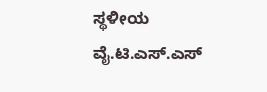ಸ್ಥಳೀಯ ವೈ.ಟಿ.ಎಸ್.ಎಸ್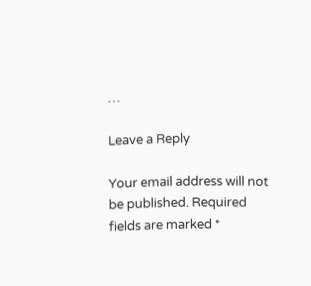…

Leave a Reply

Your email address will not be published. Required fields are marked *